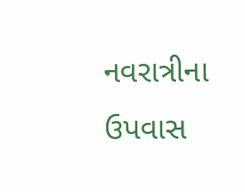નવરાત્રીના ઉપવાસ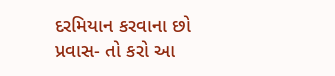દરમિયાન કરવાના છો પ્રવાસ- તો કરો આ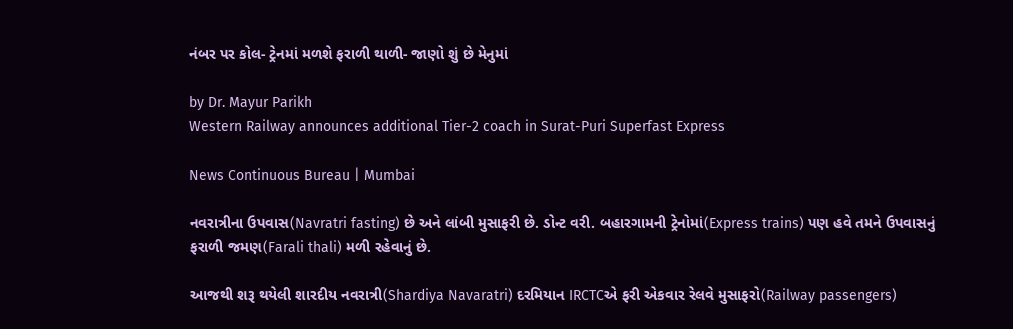નંબર પર કોલ- ટ્રેનમાં મળશે ફરાળી થાળી- જાણો શું છે મેનુમાં

by Dr. Mayur Parikh
Western Railway announces additional Tier-2 coach in Surat-Puri Superfast Express

News Continuous Bureau | Mumbai

નવરાત્રીના ઉપવાસ(Navratri fasting) છે અને લાંબી મુસાફરી છે. ડોન્ટ વરી. બહારગામની ટ્રેનોમાં(Express trains) પણ હવે તમને ઉપવાસનું ફરાળી જમણ(Farali thali) મળી રહેવાનું છે.

આજથી શરૂ થયેલી શારદીય નવરાત્રી(Shardiya Navaratri) દરમિયાન IRCTCએ ફરી એકવાર રેલવે મુસાફરો(Railway passengers)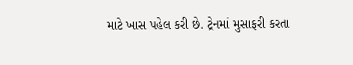માટે ખાસ પહેલ કરી છે. ટ્રેનમાં મુસાફરી કરતા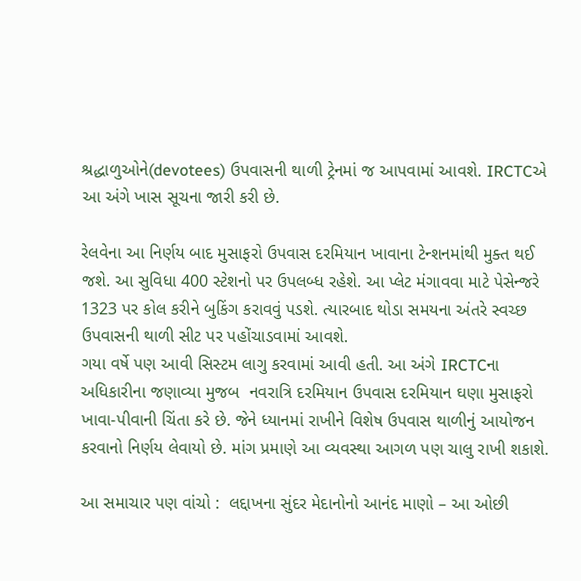શ્રદ્ધાળુઓને(devotees) ઉપવાસની થાળી ટ્રેનમાં જ આપવામાં આવશે. IRCTCએ  આ અંગે ખાસ સૂચના જારી કરી છે.

રેલવેના આ નિર્ણય બાદ મુસાફરો ઉપવાસ દરમિયાન ખાવાના ટેન્શનમાંથી મુક્ત થઈ જશે. આ સુવિધા 400 સ્ટેશનો પર ઉપલબ્ધ રહેશે. આ પ્લેટ મંગાવવા માટે પેસેન્જરે 1323 પર કોલ કરીને બુકિંગ કરાવવું પડશે. ત્યારબાદ થોડા સમયના અંતરે સ્વચ્છ ઉપવાસની થાળી સીટ પર પહોંચાડવામાં આવશે.
ગયા વર્ષે પણ આવી સિસ્ટમ લાગુ કરવામાં આવી હતી. આ અંગે IRCTCના અધિકારીના જણાવ્યા મુજબ  નવરાત્રિ દરમિયાન ઉપવાસ દરમિયાન ઘણા મુસાફરો ખાવા-પીવાની ચિંતા કરે છે. જેને ધ્યાનમાં રાખીને વિશેષ ઉપવાસ થાળીનું આયોજન કરવાનો નિર્ણય લેવાયો છે. માંગ પ્રમાણે આ વ્યવસ્થા આગળ પણ ચાલુ રાખી શકાશે.

આ સમાચાર પણ વાંચો :  લદ્દાખના સુંદર મેદાનોનો આનંદ માણો – આ ઓછી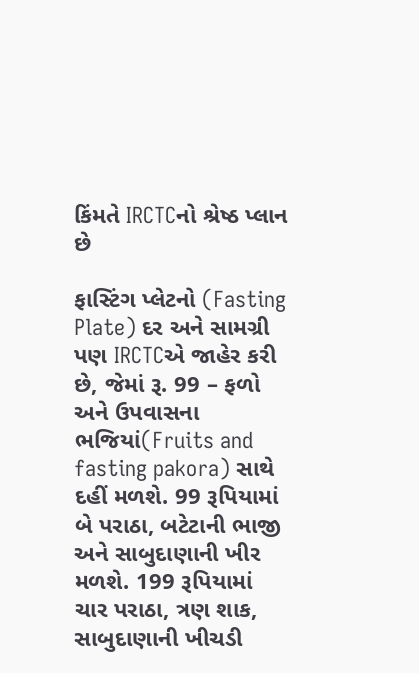કિંમતે IRCTCનો શ્રેષ્ઠ પ્લાન છે

ફાસ્ટિંગ પ્લેટનો (Fasting Plate) દર અને સામગ્રી પણ IRCTCએ જાહેર કરી છે, જેમાં રૂ. 99 – ફળો અને ઉપવાસના ભજિયાં(Fruits and fasting pakora) સાથે દહીં મળશે. 99 રૂપિયામાં બે પરાઠા, બટેટાની ભાજી અને સાબુદાણાની ખીર મળશે. 199 રૂપિયામાં ચાર પરાઠા, ત્રણ શાક, સાબુદાણાની ખીચડી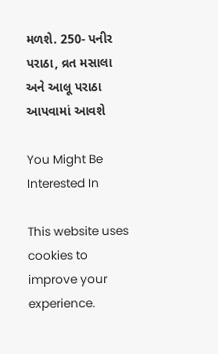મળશે. 250- પનીર પરાઠા, વ્રત મસાલા અને આલૂ પરાઠા આપવામાં આવશે

You Might Be Interested In

This website uses cookies to improve your experience.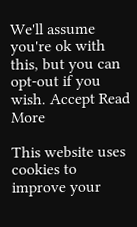We'll assume you're ok with this, but you can opt-out if you wish. Accept Read More

This website uses cookies to improve your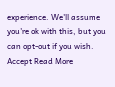experience. We'll assume you're ok with this, but you can opt-out if you wish. Accept Read More